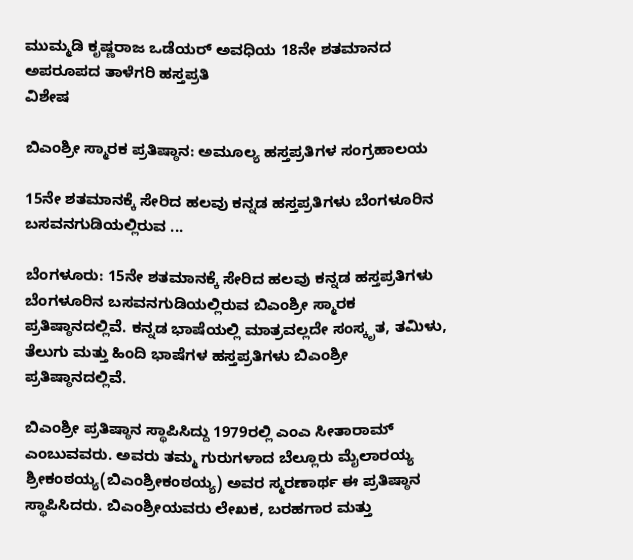ಮುಮ್ಮಡಿ ಕೃಷ್ಣರಾಜ ಒಡೆಯರ್ ಅವಧಿಯ 18ನೇ ಶತಮಾನದ ಅಪರೂಪದ ತಾಳೆಗರಿ ಹಸ್ತಪ್ರತಿ
ವಿಶೇಷ

ಬಿಎಂಶ್ರೀ ಸ್ಮಾರಕ ಪ್ರತಿಷ್ಠಾನ: ಅಮೂಲ್ಯ ಹಸ್ತಪ್ರತಿಗಳ ಸಂಗ್ರಹಾಲಯ

15ನೇ ಶತಮಾನಕ್ಕೆ ಸೇರಿದ ಹಲವು ಕನ್ನಡ ಹಸ್ತಪ್ರತಿಗಳು ಬೆಂಗಳೂರಿನ ಬಸವನಗುಡಿಯಲ್ಲಿರುವ ...

ಬೆಂಗಳೂರು: 15ನೇ ಶತಮಾನಕ್ಕೆ ಸೇರಿದ ಹಲವು ಕನ್ನಡ ಹಸ್ತಪ್ರತಿಗಳು ಬೆಂಗಳೂರಿನ ಬಸವನಗುಡಿಯಲ್ಲಿರುವ ಬಿಎಂಶ್ರೀ ಸ್ಮಾರಕ ಪ್ರತಿಷ್ಠಾನದಲ್ಲಿವೆ. ಕನ್ನಡ ಭಾಷೆಯಲ್ಲಿ ಮಾತ್ರವಲ್ಲದೇ ಸಂಸ್ಕೃತ, ತಮಿಳು, ತೆಲುಗು ಮತ್ತು ಹಿಂದಿ ಭಾಷೆಗಳ ಹಸ್ತಪ್ರತಿಗಳು ಬಿಎಂಶ್ರೀ ಪ್ರತಿಷ್ಠಾನದಲ್ಲಿವೆ.

ಬಿಎಂಶ್ರೀ ಪ್ರತಿಷ್ಠಾನ ಸ್ಥಾಪಿಸಿದ್ದು 1979ರಲ್ಲಿ ಎಂಎ ಸೀತಾರಾಮ್ ಎಂಬುವವರು. ಅವರು ತಮ್ಮ ಗುರುಗಳಾದ ಬೆಲ್ಲೂರು ಮೈಲಾರಯ್ಯ ಶ್ರೀಕಂಠಯ್ಯ(ಬಿಎಂಶ್ರೀಕಂಠಯ್ಯ) ಅವರ ಸ್ಮರಣಾರ್ಥ ಈ ಪ್ರತಿಷ್ಠಾನ ಸ್ಥಾಪಿಸಿದರು. ಬಿಎಂಶ್ರೀಯವರು ಲೇಖಕ, ಬರಹಗಾರ ಮತ್ತು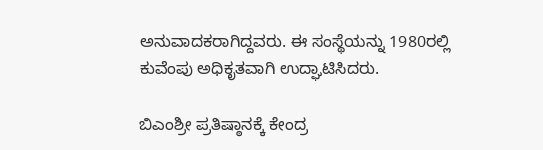ಅನುವಾದಕರಾಗಿದ್ದವರು. ಈ ಸಂಸ್ಥೆಯನ್ನು 1980ರಲ್ಲಿ ಕುವೆಂಪು ಅಧಿಕೃತವಾಗಿ ಉದ್ಘಾಟಿಸಿದರು.

ಬಿಎಂಶ್ರೀ ಪ್ರತಿಷ್ಠಾನಕ್ಕೆ ಕೇಂದ್ರ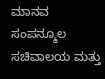ಮಾನವ ಸಂಪನ್ಮೂಲ ಸಚಿವಾಲಯ ಮತ್ತು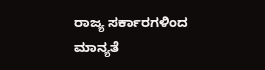ರಾಜ್ಯ ಸರ್ಕಾರಗಳಿಂದ ಮಾನ್ಯತೆ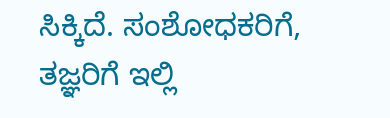ಸಿಕ್ಕಿದೆ. ಸಂಶೋಧಕರಿಗೆ, ತಜ್ಞರಿಗೆ ಇಲ್ಲಿ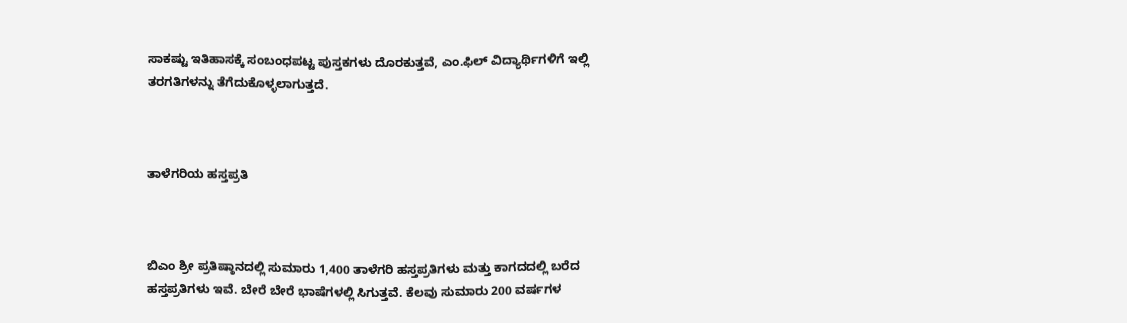ಸಾಕಷ್ಟು ಇತಿಹಾಸಕ್ಕೆ ಸಂಬಂಧಪಟ್ಟ ಪುಸ್ತಕಗಳು ದೊರಕುತ್ತವೆ, ಎಂ.ಫಿಲ್ ವಿದ್ಯಾರ್ಥಿಗಳಿಗೆ ಇಲ್ಲಿ ತರಗತಿಗಳನ್ನು ತೆಗೆದುಕೊಳ್ಳಲಾಗುತ್ತದೆ.



ತಾಳೆಗರಿಯ ಹಸ್ತಪ್ರತಿ



ಬಿಎಂ ಶ್ರೀ ಪ್ರತಿಷ್ಠಾನದಲ್ಲಿ ಸುಮಾರು 1,400 ತಾಳೆಗರಿ ಹಸ್ತಪ್ರತಿಗಳು ಮತ್ತು ಕಾಗದದಲ್ಲಿ ಬರೆದ ಹಸ್ತಪ್ರತಿಗಳು ಇವೆ. ಬೇರೆ ಬೇರೆ ಭಾಷೆಗಳಲ್ಲಿ ಸಿಗುತ್ತವೆ. ಕೆಲವು ಸುಮಾರು 200 ವರ್ಷಗಳ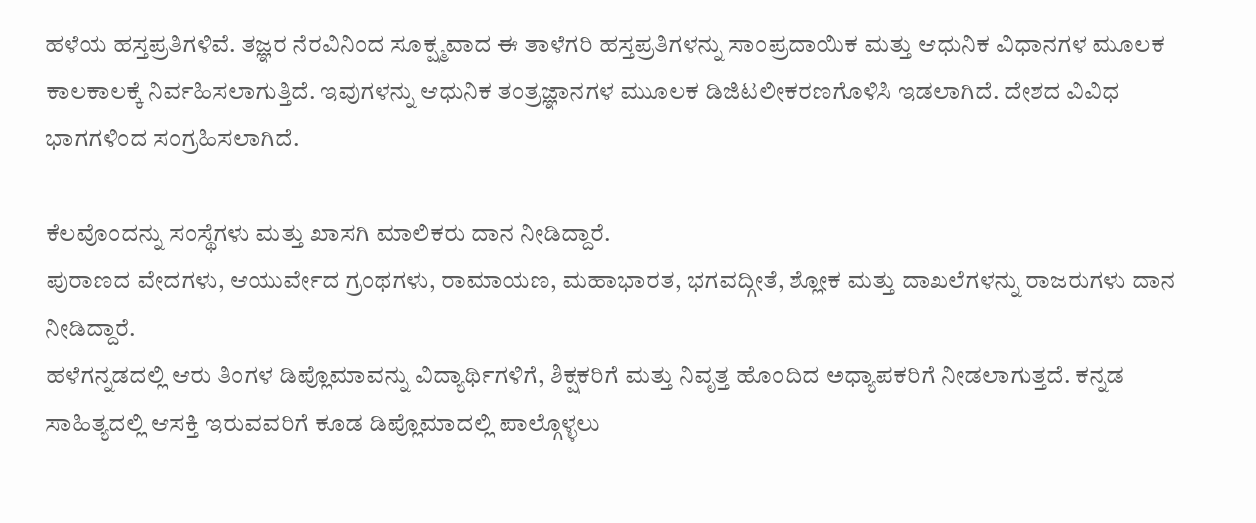ಹಳೆಯ ಹಸ್ತಪ್ರತಿಗಳಿವೆ. ತಜ್ಞರ ನೆರವಿನಿಂದ ಸೂಕ್ಷ್ಮವಾದ ಈ ತಾಳೆಗರಿ ಹಸ್ತಪ್ರತಿಗಳನ್ನು ಸಾಂಪ್ರದಾಯಿಕ ಮತ್ತು ಆಧುನಿಕ ವಿಧಾನಗಳ ಮೂಲಕ ಕಾಲಕಾಲಕ್ಕೆ ನಿರ್ವಹಿಸಲಾಗುತ್ತಿದೆ. ಇವುಗಳನ್ನು ಆಧುನಿಕ ತಂತ್ರಜ್ಞಾನಗಳ ಮುೂಲಕ ಡಿಜಿಟಲೀಕರಣಗೊಳಿಸಿ ಇಡಲಾಗಿದೆ. ದೇಶದ ವಿವಿಧ ಭಾಗಗಳಿಂದ ಸಂಗ್ರಹಿಸಲಾಗಿದೆ.

ಕೆಲವೊಂದನ್ನು ಸಂಸ್ಥೆಗಳು ಮತ್ತು ಖಾಸಗಿ ಮಾಲಿಕರು ದಾನ ನೀಡಿದ್ದಾರೆ.
ಪುರಾಣದ ವೇದಗಳು, ಆಯುರ್ವೇದ ಗ್ರಂಥಗಳು, ರಾಮಾಯಣ, ಮಹಾಭಾರತ, ಭಗವದ್ಗೀತೆ, ಶ್ಲೋಕ ಮತ್ತು ದಾಖಲೆಗಳನ್ನು ರಾಜರುಗಳು ದಾನ ನೀಡಿದ್ದಾರೆ.
ಹಳೆಗನ್ನಡದಲ್ಲಿ ಆರು ತಿಂಗಳ ಡಿಪ್ಲೊಮಾವನ್ನು ವಿದ್ಯಾರ್ಥಿಗಳಿಗೆ, ಶಿಕ್ಷಕರಿಗೆ ಮತ್ತು ನಿವೃತ್ತ ಹೊಂದಿದ ಅಧ್ಯಾಪಕರಿಗೆ ನೀಡಲಾಗುತ್ತದೆ. ಕನ್ನಡ ಸಾಹಿತ್ಯದಲ್ಲಿ ಆಸಕ್ತಿ ಇರುವವರಿಗೆ ಕೂಡ ಡಿಪ್ಲೊಮಾದಲ್ಲಿ ಪಾಲ್ಗೊಳ್ಳಲು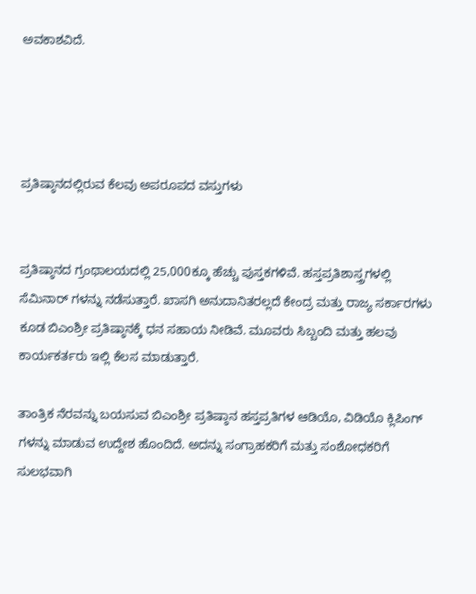ಅವಕಾಶವಿದೆ.




ಪ್ರತಿಷ್ಠಾನದಲ್ಲಿರುವ ಕೆಲವು ಅಪರೂಪದ ವಸ್ತುಗಳು


ಪ್ರತಿಷ್ಠಾನದ ಗ್ರಂಥಾಲಯದಲ್ಲಿ 25,000ಕ್ಕೂ ಹೆಚ್ಚು ಪುಸ್ತಕಗಳಿವೆ. ಹಸ್ತಪ್ರತಿಶಾಸ್ತ್ರಗಳಲ್ಲಿ ಸೆಮಿನಾರ್ ಗಳನ್ನು ನಡೆಸುತ್ತಾರೆ. ಖಾಸಗಿ ಅನುದಾನಿತರಲ್ಲದೆ ಕೇಂದ್ರ ಮತ್ತು ರಾಜ್ಯ ಸರ್ಕಾರಗಳು ಕೂಡ ಬಿಎಂಶ್ರೀ ಪ್ರತಿಷ್ಠಾನಕ್ಕೆ ಧನ ಸಹಾಯ ನೀಡಿವೆ. ಮೂವರು ಸಿಬ್ಬಂದಿ ಮತ್ತು ಹಲವು ಕಾರ್ಯಕರ್ತರು ಇಲ್ಲಿ ಕೆಲಸ ಮಾಡುತ್ತಾರೆ.

ತಾಂತ್ರಿಕ ನೆರವನ್ನು ಬಯಸುವ ಬಿಎಂಶ್ರೀ ಪ್ರತಿಷ್ಠಾನ ಹಸ್ತಪ್ರತಿಗಳ ಆಡಿಯೊ, ವಿಡಿಯೊ ಕ್ಲಿಪಿಂಗ್ ಗಳನ್ನು ಮಾಡುವ ಉದ್ದೇಶ ಹೊಂದಿದೆ. ಅದನ್ನು ಸಂಗ್ರಾಹಕರಿಗೆ ಮತ್ತು ಸಂಶೋಧಕರಿಗೆ ಸುಲಭವಾಗಿ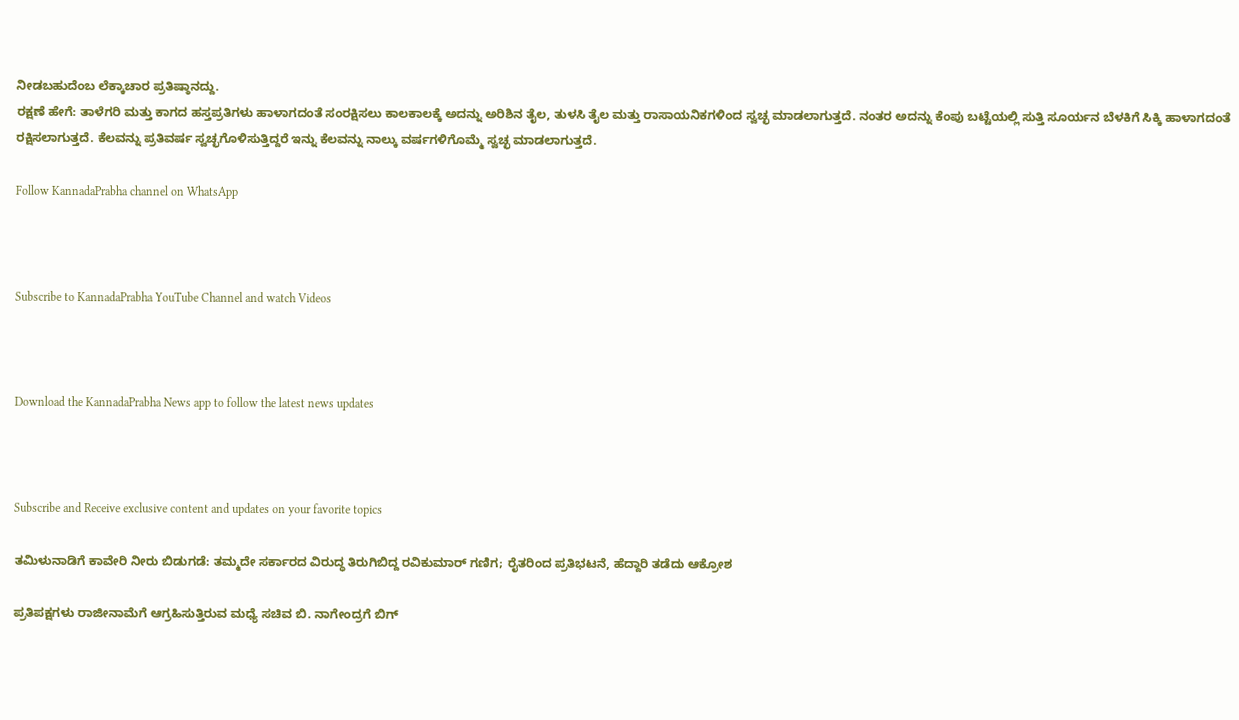ನೀಡಬಹುದೆಂಬ ಲೆಕ್ಕಾಚಾರ ಪ್ರತಿಷ್ಠಾನದ್ದು.
ರಕ್ಷಣೆ ಹೇಗೆ: ತಾಳೆಗರಿ ಮತ್ತು ಕಾಗದ ಹಸ್ತಪ್ರತಿಗಳು ಹಾಳಾಗದಂತೆ ಸಂರಕ್ಷಿಸಲು ಕಾಲಕಾಲಕ್ಕೆ ಅದನ್ನು ಅರಿಶಿನ ತೈಲ, ತುಳಸಿ ತೈಲ ಮತ್ತು ರಾಸಾಯನಿಕಗಳಿಂದ ಸ್ವಚ್ಛ ಮಾಡಲಾಗುತ್ತದೆ. ನಂತರ ಅದನ್ನು ಕೆಂಪು ಬಟ್ಟೆಯಲ್ಲಿ ಸುತ್ತಿ ಸೂರ್ಯನ ಬೆಳಕಿಗೆ ಸಿಕ್ಕಿ ಹಾಳಾಗದಂತೆ ರಕ್ಷಿಸಲಾಗುತ್ತದೆ. ಕೆಲವನ್ನು ಪ್ರತಿವರ್ಷ ಸ್ವಚ್ಛಗೊಳಿಸುತ್ತಿದ್ದರೆ ಇನ್ನು ಕೆಲವನ್ನು ನಾಲ್ಕು ವರ್ಷಗಳಿಗೊಮ್ಮೆ ಸ್ವಚ್ಛ ಮಾಡಲಾಗುತ್ತದೆ.

Follow KannadaPrabha channel on WhatsApp



Subscribe to KannadaPrabha YouTube Channel and watch Videos



Download the KannadaPrabha News app to follow the latest news updates



Subscribe and Receive exclusive content and updates on your favorite topics

ತಮಿಳುನಾಡಿಗೆ ಕಾವೇರಿ ನೀರು ಬಿಡುಗಡೆ: ತಮ್ಮದೇ ಸರ್ಕಾರದ ವಿರುದ್ಧ ತಿರುಗಿಬಿದ್ದ ರವಿಕುಮಾರ್ ಗಣಿಗ; ರೈತರಿಂದ ಪ್ರತಿಭಟನೆ, ಹೆದ್ದಾರಿ ತಡೆದು ಆಕ್ರೋಶ

ಪ್ರತಿಪಕ್ಷಗಳು ರಾಜೀನಾಮೆಗೆ ಆಗ್ರಹಿಸುತ್ತಿರುವ ಮಧ್ಯೆ ಸಚಿವ ಬಿ. ನಾಗೇಂದ್ರಗೆ ಬಿಗ್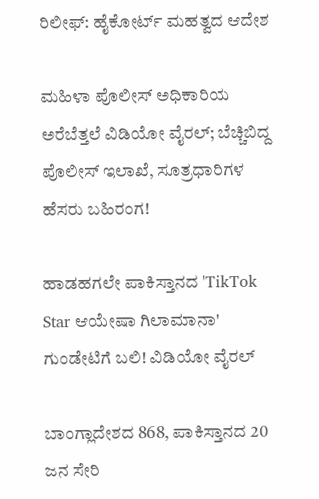ರಿಲೀಫ್: ಹೈಕೋರ್ಟ್ ಮಹತ್ವದ ಆದೇಶ

ಮಹಿಳಾ ಪೊಲೀಸ್ ಅಧಿಕಾರಿಯ ಅರೆಬೆತ್ತಲೆ ವಿಡಿಯೋ ವೈರಲ್; ಬೆಚ್ಚಿಬಿದ್ದ ಪೊಲೀಸ್ ಇಲಾಖೆ, ಸೂತ್ರಧಾರಿಗಳ ಹೆಸರು ಬಹಿರಂಗ!

ಹಾಡಹಗಲೇ ಪಾಕಿಸ್ತಾನದ 'TikTok Star ಆಯೇಷಾ ಗಿಲಾಮಾನಾ' ಗುಂಡೇಟಿಗೆ ಬಲಿ! ವಿಡಿಯೋ ವೈರಲ್

ಬಾಂಗ್ಲಾದೇಶದ 868, ಪಾಕಿಸ್ತಾನದ 20 ಜನ ಸೇರಿ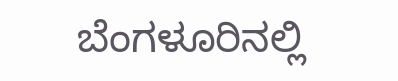ಬೆಂಗಳೂರಿನಲ್ಲಿ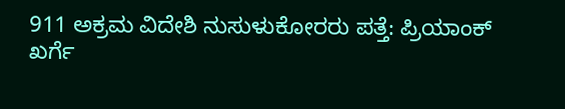911 ಅಕ್ರಮ ವಿದೇಶಿ ನುಸುಳುಕೋರರು ಪತ್ತೆ: ಪ್ರಿಯಾಂಕ್ ಖರ್ಗೆ